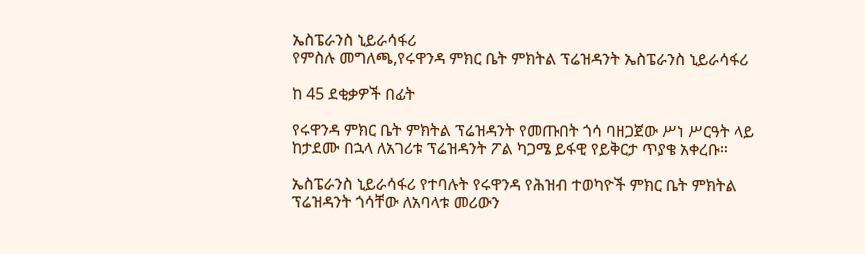ኤስፔራንስ ኒይራሳፋሪ
የምስሉ መግለጫ,የሩዋንዳ ምክር ቤት ምክትል ፕሬዝዳንት ኤስፔራንስ ኒይራሳፋሪ

ከ 45 ደቂቃዎች በፊት

የሩዋንዳ ምክር ቤት ምክትል ፕሬዝዳንት የመጡበት ጎሳ ባዘጋጀው ሥነ ሥርዓት ላይ ከታደሙ በኋላ ለአገሪቱ ፕሬዝዳንት ፖል ካጋሜ ይፋዊ የይቅርታ ጥያቄ አቀረቡ።

ኤስፔራንስ ኒይራሳፋሪ የተባሉት የሩዋንዳ የሕዝብ ተወካዮች ምክር ቤት ምክትል ፕሬዝዳንት ጎሳቸው ለአባላቱ መሪውን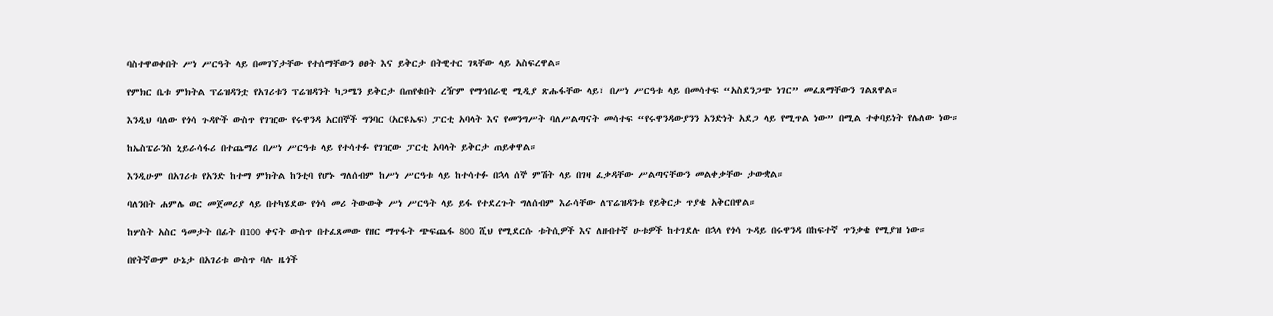ባስተዋወቀበት ሥነ ሥርዓት ላይ በመገኘታቸው የተሰማቸውን ፀፀት እና ይቅርታ በትዊተር ገጻቸው ላይ አስፍረዋል።

የምክር ቤቱ ምክትል ፕሬዝዳንቷ የአገሪቱን ፕሬዝዳንት ካጋሜን ይቅርታ በጠየቁበት ረዥም የማኅበራዊ ሚዲያ ጽሑፋቸው ላይ፣ በሥነ ሥርዓቱ ላይ በመሳተፍ “አስደንጋጭ ነገር” መፈጸማቸውን ገልጸዋል።

እንዲህ ባለው የጎሳ ጉዳዮች ውስጥ የገዢው የሩዋንዳ አርበኞች ግንባር (አርዩኤፍ) ፓርቲ አባላት እና የመንግሥት ባለሥልጣናት መሳተፍ “የሩዋንዳውያንን አንድነት አደጋ ላይ የሚጥል ነው” በሚል ተቀባይነት የሌለው ነው።

ከኤስፔራንስ ኒይራሳፋሪ በተጨማሪ በሥነ ሥርዓቱ ላይ የተሳተፉ የገዢው ፓርቲ አባላት ይቅርታ ጠይቀዋል።

እንዲሁም በአገሪቱ የአንድ ከተማ ምክትል ከንቲባ የሆኑ ግለሰብም ከሥነ ሥርዓቱ ላይ ከተሳተፉ በኋላ ሰኞ ምሽት ላይ በገዛ ፈቃዳቸው ሥልጣናቸውን መልቀቃቸው ታውቋል።

ባለንበት ሐምሌ ወር መጀመሪያ ላይ በተካሄደው የጎሳ መሪ ትውውቅ ሥነ ሥርዓት ላይ ይፋ የተደረጉት ግለሰብም እራሳቸው ለፕሬዝዳንቱ የይቅርታ ጥያቄ አቅርበዋል።

ከሦስት አስር ዓመታት በፊት በ100 ቀናት ውስጥ በተፈጸመው የዘር ማጥፋት ጭፍጨፋ 800 ሺህ የሚደርሱ ቱትሲዎች እና ለዘብተኛ ሁቱዎች ከተገደሉ በኋላ የጎሳ ጉዳይ በሩዋንዳ በከፍተኛ ጥንቃቄ የሚያዝ ነው።

በየትኛውም ሁኔታ በአገሪቱ ውስጥ ባሉ ዜጎች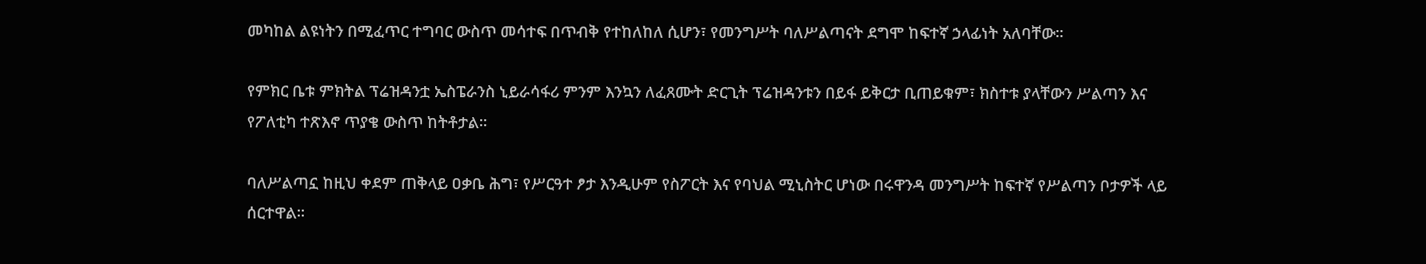መካከል ልዩነትን በሚፈጥር ተግባር ውስጥ መሳተፍ በጥብቅ የተከለከለ ሲሆን፣ የመንግሥት ባለሥልጣናት ደግሞ ከፍተኛ ኃላፊነት አለባቸው።

የምክር ቤቱ ምክትል ፕሬዝዳንቷ ኤስፔራንስ ኒይራሳፋሪ ምንም እንኳን ለፈጸሙት ድርጊት ፕሬዝዳንቱን በይፋ ይቅርታ ቢጠይቁም፣ ክስተቱ ያላቸውን ሥልጣን እና የፖለቲካ ተጽእኖ ጥያቄ ውስጥ ከትቶታል።

ባለሥልጣኗ ከዚህ ቀደም ጠቅላይ ዐቃቤ ሕግ፣ የሥርዓተ ፆታ እንዲሁም የስፖርት እና የባህል ሚኒስትር ሆነው በሩዋንዳ መንግሥት ከፍተኛ የሥልጣን ቦታዎች ላይ ሰርተዋል።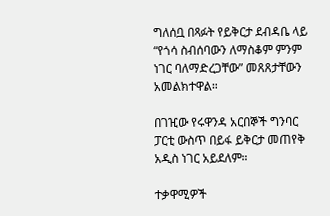ግለሰቧ በጻፉት የይቅርታ ደብዳቤ ላይ “የጎሳ ስብሰባውን ለማስቆም ምንም ነገር ባለማድረጋቸው” መጸጸታቸውን አመልክተዋል።

በገዢው የሩዋንዳ አርበኞች ግንባር ፓርቲ ውስጥ በይፋ ይቅርታ መጠየቅ አዲስ ነገር አይደለም።

ተቃዋሚዎች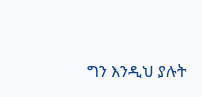ግን እንዲህ ያሉት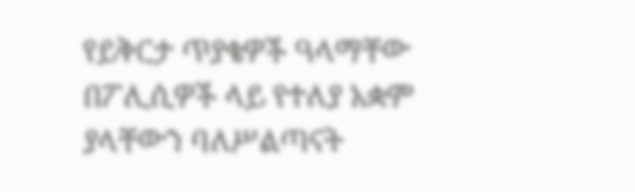የይቅርታ ጥያቄዎች ዓላማቸው በፖሊሲዎች ላይ የተለያ አቋም ያላቸውን ባለሥልጣናት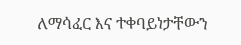ለማሳፈር እና ተቀባይነታቸውን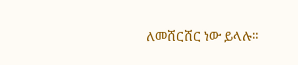ለመሸርሸር ነው ይላሉ።